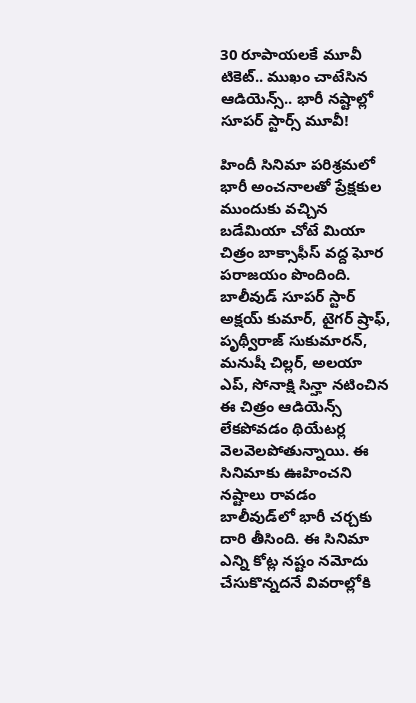30 రూపాయలకే మూవీ టికెట్.. ముఖం చాటేసిన ఆడియెన్స్.. భారీ నష్టాల్లో సూపర్ స్టార్స్ మూవీ!

హిందీ సినిమా పరిశ్రమలో భారీ అంచనాలతో ప్రేక్షకుల ముందుకు వచ్చిన బడేమియా చోటే మియా చిత్రం బాక్సాఫీస్ వద్ద ఘోర పరాజయం పొందింది. బాలీవుడ్ సూపర్ స్టార్ అక్షయ్ కుమార్, టైగర్ ష్రాఫ్, పృథ్వీరాజ్ సుకుమారన్, మనుషీ చిల్లర్, అలయా ఎప్, సోనాక్షి సిన్హా నటించిన ఈ చిత్రం ఆడియెన్స్ లేకపోవడం థియేటర్ల వెలవెలపోతున్నాయి. ఈ సినిమాకు ఊహించని నష్టాలు రావడం బాలీవుడ్‌లో భారీ చర్చకు దారి తీసింది. ఈ సినిమా ఎన్ని కోట్ల నష్టం నమోదు చేసుకొన్నదనే వివరాల్లోకి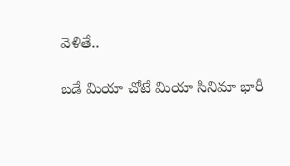వెళితే..

బడే మియా చోటే మియా సినిమా భారీ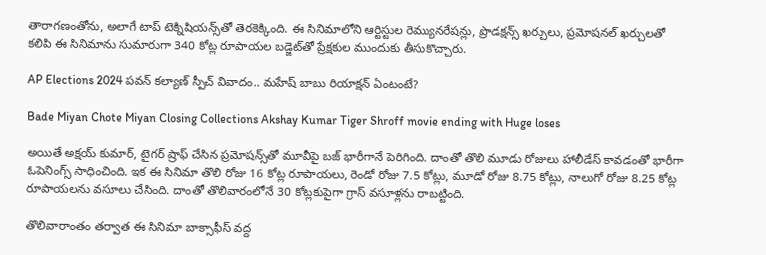తారాగణంతోను, అలాగే టాప్ టెక్నిషియన్స్‌తో తెరకెక్కింది. ఈ సినిమాలోని ఆర్టిస్టుల రెమ్యునరేషన్లు, ప్రొడక్షన్స్ ఖర్చులు, ప్రమోషనల్ ఖర్చులతో కలిపి ఈ సినిమాను సుమారుగా 340 కోట్ల రూపాయల బడ్జెట్‌తో ప్రేక్షకుల ముందుకు తీసుకొచ్చారు.

AP Elections 2024 పవన్ కల్యాణ్ స్పీచ్ వివాదం.. మహేష్ బాబు రియాక్షన్ ఏంటంటే?

Bade Miyan Chote Miyan Closing Collections Akshay Kumar Tiger Shroff movie ending with Huge loses

అయితే అక్షయ్ కుమార్, టైగర్ ష్రాఫ్ చేసిన ప్రమోషన్స్‌తో మూవీపై బజ్ భారీగానే పెరిగింది. దాంతో తొలి మూడు రోజులు హాలీడేస్ కావడంతో భారీగా ఓపెనింగ్స్ సాధించింది. ఇక ఈ సినిమా తొలి రోజు 16 కోట్ల రూపాయలు, రెండో రోజు 7.5 కోట్లు, మూడో రోజు 8.75 కోట్లు, నాలుగో రోజు 8.25 కోట్ల రూపాయలను వసూలు చేసింది. దాంతో తొలివారంలోనే 30 కోట్లకుపైగా గ్రాస్ వసూళ్లను రాబట్టింది.

తొలివారాంతం తర్వాత ఈ సినిమా బాక్సాఫీస్ వద్ద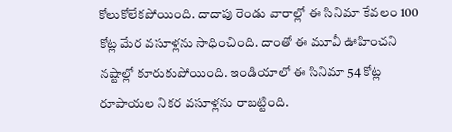కోలుకోలేకపోయింది. దాదాపు రెండు వారాల్లో ఈ సినిమా కేవలం 100 కోట్ల మేర వసూళ్లను సాధించింది. దాంతో ఈ మూవీ ఊహించని నష్టాల్లో కూరుకుపోయింది. ఇండియాలో ఈ సినిమా 54 కోట్ల రూపాయల నికర వసూళ్లను రాబట్టింది.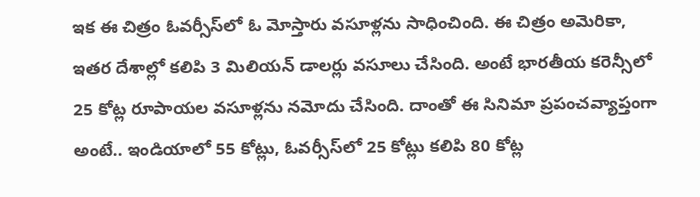ఇక ఈ చిత్రం ఓవర్సీస్‌లో ఓ మోస్తారు వసూళ్లను సాధించింది. ఈ చిత్రం అమెరికా, ఇతర దేశాల్లో కలిపి 3 మిలియన్ డాలర్లు వసూలు చేసింది. అంటే భారతీయ కరెన్సీలో 25 కోట్ల రూపాయల వసూళ్లను నమోదు చేసింది. దాంతో ఈ సినిమా ప్రపంచవ్యాప్తంగా అంటే.. ఇండియాలో 55 కోట్లు, ఓవర్సీస్‌లో 25 కోట్లు కలిపి 80 కోట్ల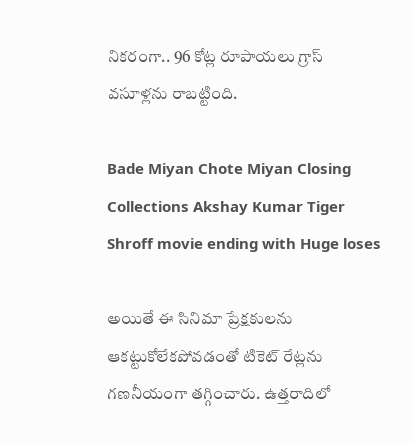నికరంగా.. 96 కోట్ల రూపాయలు గ్రాస్ వసూళ్లను రాబట్టింది.

Bade Miyan Chote Miyan Closing Collections Akshay Kumar Tiger Shroff movie ending with Huge loses

అయితే ఈ సినిమా ప్రేక్షకులను ఆకట్టుకోలేకపోవడంతో టికెట్ రేట్లను గణనీయంగా తగ్గించారు. ఉత్తరాదిలో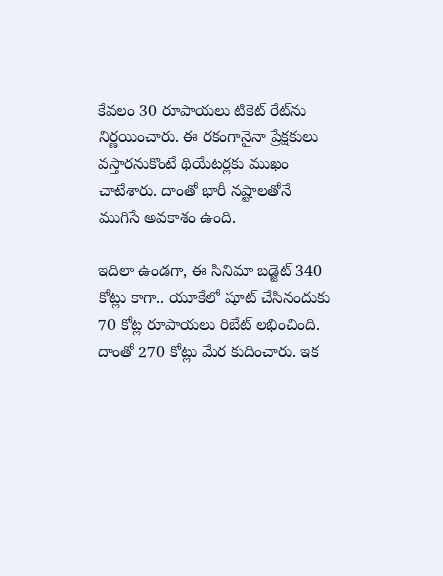కేవలం 30 రూపాయలు టికెట్ రేట్‌ను నిర్ణయించారు. ఈ రకంగానైనా ప్రేక్షకులు వస్తారనుకొంటే థియేటర్లకు ముఖం చాటేశారు. దాంతో భారీ నష్టాలతోనే ముగిసే అవకాశం ఉంది.

ఇదిలా ఉండగా, ఈ సినిమా బడ్జెట్‌ 340 కోట్లు కాగా.. యూకేలో షూట్ చేసినందుకు 70 కోట్ల రూపాయలు రిబేట్ లభించింది. దాంతో 270 కోట్లు మేర కుదించారు. ఇక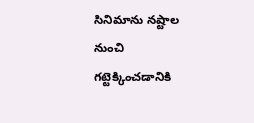సినిమాను నష్టాల నుంచి గట్టెక్కించడానికి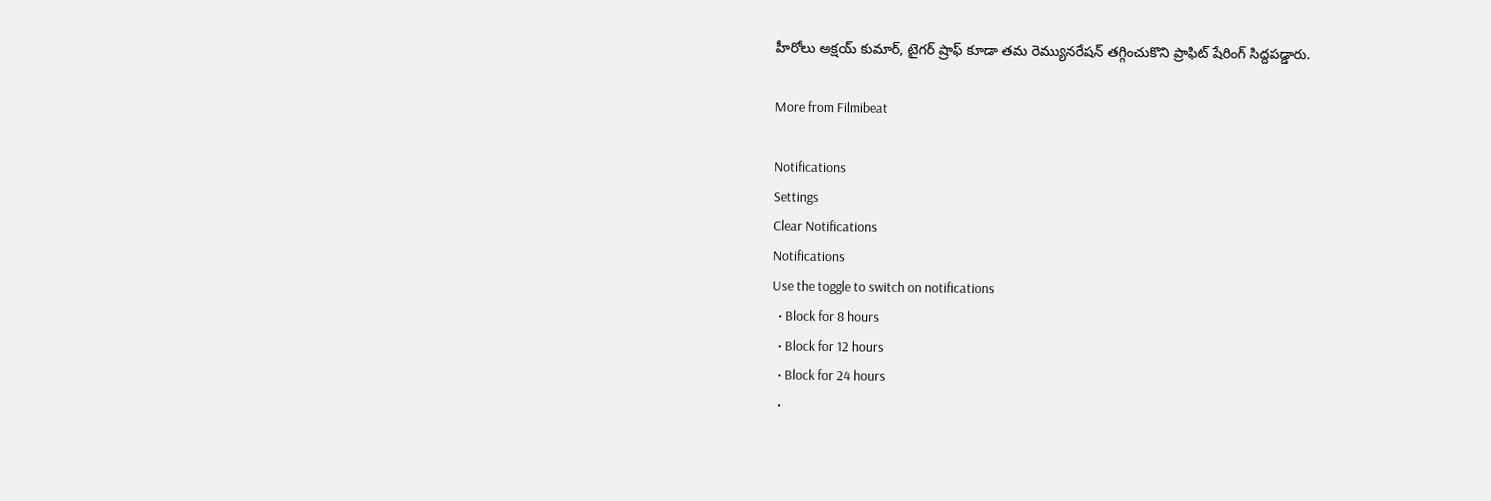హీరోలు అక్షయ్ కుమార్, టైగర్ ష్రాఫ్ కూడా తమ రెమ్యునరేషన్ తగ్గించుకొని ప్రాఫిట్ షేరింగ్ సిద్దపడ్డారు.

More from Filmibeat

Notifications
Settings
Clear Notifications
Notifications
Use the toggle to switch on notifications
  • Block for 8 hours
  • Block for 12 hours
  • Block for 24 hours
  •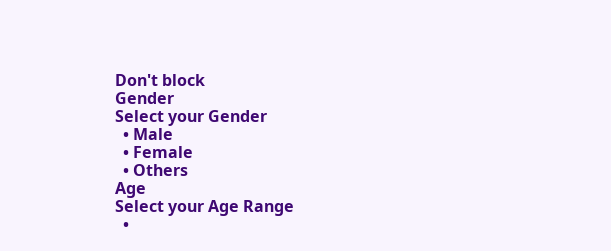Don't block
Gender
Select your Gender
  • Male
  • Female
  • Others
Age
Select your Age Range
  •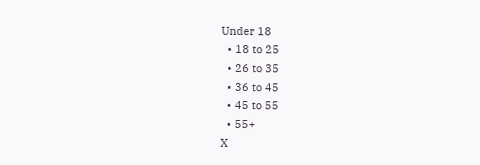Under 18
  • 18 to 25
  • 26 to 35
  • 36 to 45
  • 45 to 55
  • 55+
X